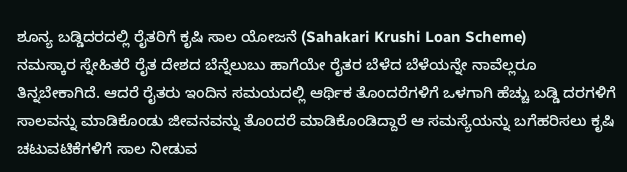ಶೂನ್ಯ ಬಡ್ಡಿದರದಲ್ಲಿ ರೈತರಿಗೆ ಕೃಷಿ ಸಾಲ ಯೋಜನೆ (Sahakari Krushi Loan Scheme)
ನಮಸ್ಕಾರ ಸ್ನೇಹಿತರೆ ರೈತ ದೇಶದ ಬೆನ್ನೆಲುಬು ಹಾಗೆಯೇ ರೈತರ ಬೆಳೆದ ಬೆಳೆಯನ್ನೇ ನಾವೆಲ್ಲರೂ ತಿನ್ನಬೇಕಾಗಿದೆ. ಆದರೆ ರೈತರು ಇಂದಿನ ಸಮಯದಲ್ಲಿ ಆರ್ಥಿಕ ತೊಂದರೆಗಳಿಗೆ ಒಳಗಾಗಿ ಹೆಚ್ಚು ಬಡ್ಡಿ ದರಗಳಿಗೆ ಸಾಲವನ್ನು ಮಾಡಿಕೊಂಡು ಜೀವನವನ್ನು ತೊಂದರೆ ಮಾಡಿಕೊಂಡಿದ್ದಾರೆ ಆ ಸಮಸ್ಯೆಯನ್ನು ಬಗೆಹರಿಸಲು ಕೃಷಿ ಚಟುವಟಿಕೆಗಳಿಗೆ ಸಾಲ ನೀಡುವ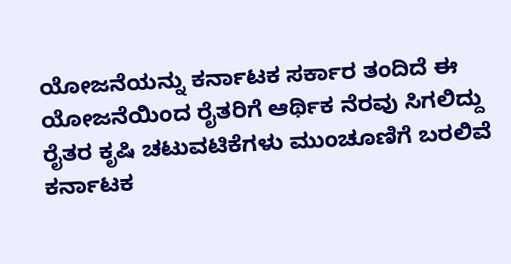ಯೋಜನೆಯನ್ನು ಕರ್ನಾಟಕ ಸರ್ಕಾರ ತಂದಿದೆ ಈ ಯೋಜನೆಯಿಂದ ರೈತರಿಗೆ ಆರ್ಥಿಕ ನೆರವು ಸಿಗಲಿದ್ದು ರೈತರ ಕೃಷಿ ಚಟುವಟಿಕೆಗಳು ಮುಂಚೂಣಿಗೆ ಬರಲಿವೆ ಕರ್ನಾಟಕ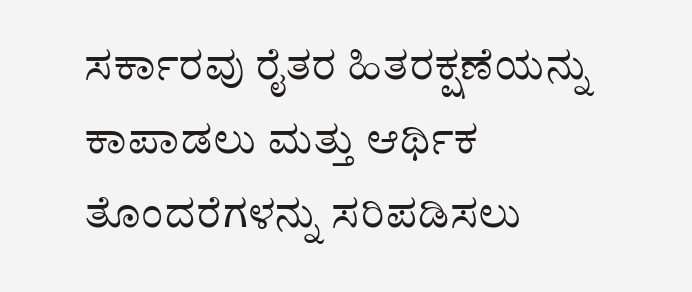ಸರ್ಕಾರವು ರೈತರ ಹಿತರಕ್ಷಣೆಯನ್ನು ಕಾಪಾಡಲು ಮತ್ತು ಆರ್ಥಿಕ ತೊಂದರೆಗಳನ್ನು ಸರಿಪಡಿಸಲು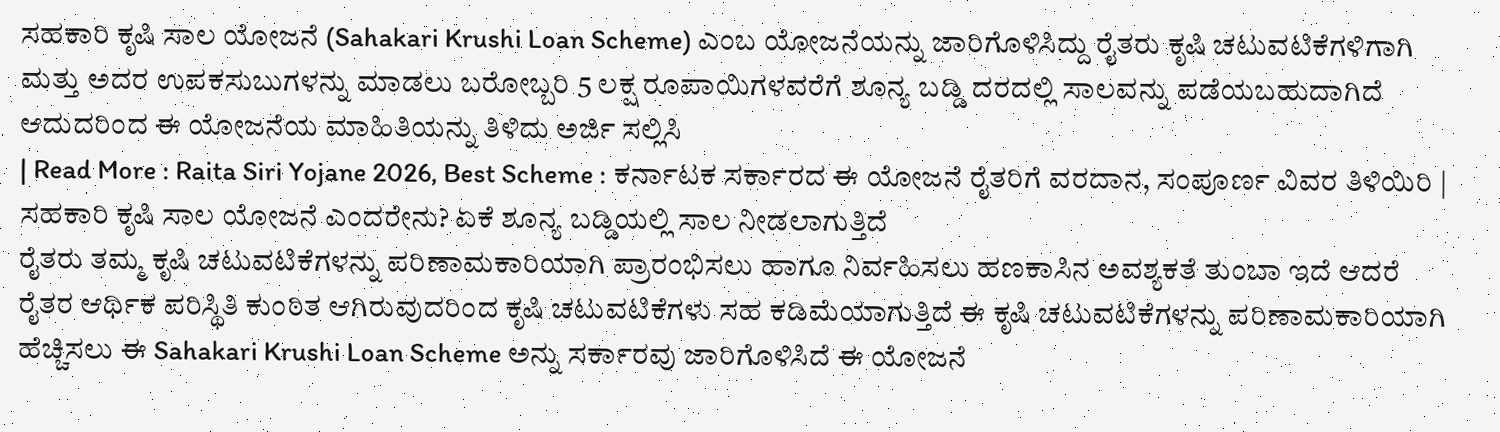ಸಹಕಾರಿ ಕೃಷಿ ಸಾಲ ಯೋಜನೆ (Sahakari Krushi Loan Scheme) ಎಂಬ ಯೋಜನೆಯನ್ನು ಜಾರಿಗೊಳಿಸಿದ್ದು ರೈತರು ಕೃಷಿ ಚಟುವಟಿಕೆಗಳಿಗಾಗಿ ಮತ್ತು ಅದರ ಉಪಕಸುಬುಗಳನ್ನು ಮಾಡಲು ಬರೋಬ್ಬರಿ 5 ಲಕ್ಷ ರೂಪಾಯಿಗಳವರೆಗೆ ಶೂನ್ಯ ಬಡ್ಡಿ ದರದಲ್ಲಿ ಸಾಲವನ್ನು ಪಡೆಯಬಹುದಾಗಿದೆ ಆದುದರಿಂದ ಈ ಯೋಜನೆಯ ಮಾಹಿತಿಯನ್ನು ತಿಳಿದು ಅರ್ಜಿ ಸಲ್ಲಿಸಿ
| Read More : Raita Siri Yojane 2026, Best Scheme : ಕರ್ನಾಟಕ ಸರ್ಕಾರದ ಈ ಯೋಜನೆ ರೈತರಿಗೆ ವರದಾನ, ಸಂಪೂರ್ಣ ವಿವರ ತಿಳಿಯಿರಿ |
ಸಹಕಾರಿ ಕೃಷಿ ಸಾಲ ಯೋಜನೆ ಎಂದರೇನು? ಏಕೆ ಶೂನ್ಯ ಬಡ್ಡಿಯಲ್ಲಿ ಸಾಲ ನೀಡಲಾಗುತ್ತಿದೆ
ರೈತರು ತಮ್ಮ ಕೃಷಿ ಚಟುವಟಿಕೆಗಳನ್ನು ಪರಿಣಾಮಕಾರಿಯಾಗಿ ಪ್ರಾರಂಭಿಸಲು ಹಾಗೂ ನಿರ್ವಹಿಸಲು ಹಣಕಾಸಿನ ಅವಶ್ಯಕತೆ ತುಂಬಾ ಇದೆ ಆದರೆ ರೈತರ ಆರ್ಥಿಕ ಪರಿಸ್ಥಿತಿ ಕುಂಠಿತ ಆಗಿರುವುದರಿಂದ ಕೃಷಿ ಚಟುವಟಿಕೆಗಳು ಸಹ ಕಡಿಮೆಯಾಗುತ್ತಿದೆ ಈ ಕೃಷಿ ಚಟುವಟಿಕೆಗಳನ್ನು ಪರಿಣಾಮಕಾರಿಯಾಗಿ ಹೆಚ್ಚಿಸಲು ಈ Sahakari Krushi Loan Scheme ಅನ್ನು ಸರ್ಕಾರವು ಜಾರಿಗೊಳಿಸಿದೆ ಈ ಯೋಜನೆ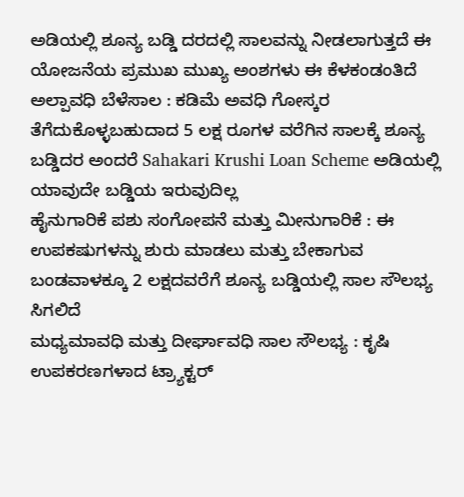ಅಡಿಯಲ್ಲಿ ಶೂನ್ಯ ಬಡ್ಡಿ ದರದಲ್ಲಿ ಸಾಲವನ್ನು ನೀಡಲಾಗುತ್ತದೆ ಈ ಯೋಜನೆಯ ಪ್ರಮುಖ ಮುಖ್ಯ ಅಂಶಗಳು ಈ ಕೆಳಕಂಡಂತಿದೆ
ಅಲ್ಪಾವಧಿ ಬೆಳೆಸಾಲ : ಕಡಿಮೆ ಅವಧಿ ಗೋಸ್ಕರ ತೆಗೆದುಕೊಳ್ಳಬಹುದಾದ 5 ಲಕ್ಷ ರೂಗಳ ವರೆಗಿನ ಸಾಲಕ್ಕೆ ಶೂನ್ಯ ಬಡ್ಡಿದರ ಅಂದರೆ Sahakari Krushi Loan Scheme ಅಡಿಯಲ್ಲಿ ಯಾವುದೇ ಬಡ್ಡಿಯ ಇರುವುದಿಲ್ಲ
ಹೈನುಗಾರಿಕೆ ಪಶು ಸಂಗೋಪನೆ ಮತ್ತು ಮೀನುಗಾರಿಕೆ : ಈ ಉಪಕಷುಗಳನ್ನು ಶುರು ಮಾಡಲು ಮತ್ತು ಬೇಕಾಗುವ ಬಂಡವಾಳಕ್ಕೂ 2 ಲಕ್ಷದವರೆಗೆ ಶೂನ್ಯ ಬಡ್ಡಿಯಲ್ಲಿ ಸಾಲ ಸೌಲಭ್ಯ ಸಿಗಲಿದೆ
ಮಧ್ಯಮಾವಧಿ ಮತ್ತು ದೀರ್ಘಾವಧಿ ಸಾಲ ಸೌಲಭ್ಯ : ಕೃಷಿ ಉಪಕರಣಗಳಾದ ಟ್ರ್ಯಾಕ್ಟರ್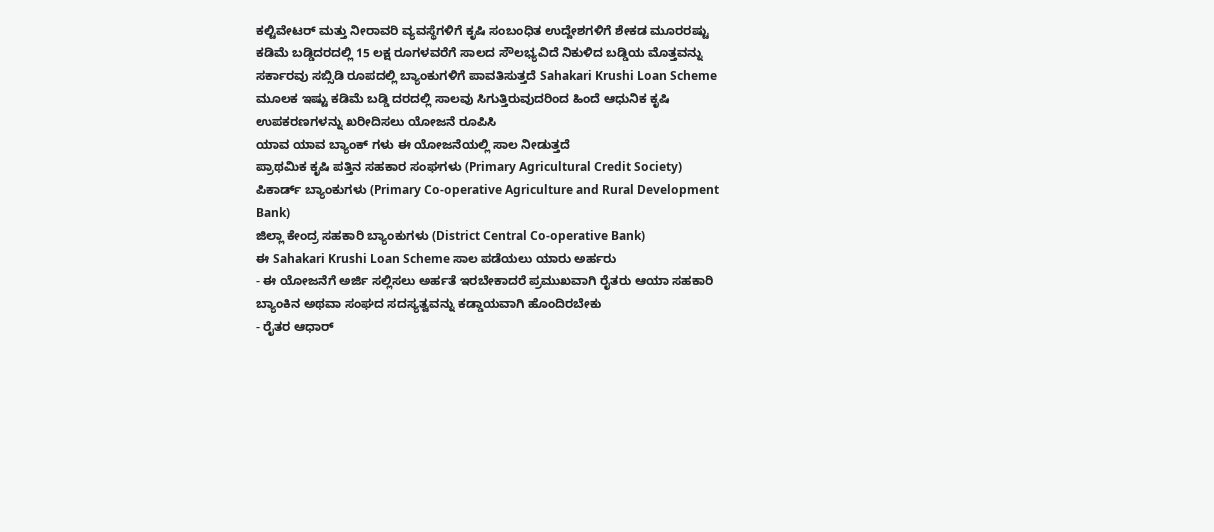ಕಲ್ಟಿವೇಟರ್ ಮತ್ತು ನೀರಾವರಿ ವ್ಯವಸ್ಥೆಗಳಿಗೆ ಕೃಷಿ ಸಂಬಂಧಿತ ಉದ್ದೇಶಗಳಿಗೆ ಶೇಕಡ ಮೂರರಷ್ಟು ಕಡಿಮೆ ಬಡ್ಡಿದರದಲ್ಲಿ 15 ಲಕ್ಷ ರೂಗಳವರೆಗೆ ಸಾಲದ ಸೌಲಭ್ಯವಿದೆ ನಿಕುಳಿದ ಬಡ್ಡಿಯ ಮೊತ್ತವನ್ನು ಸರ್ಕಾರವು ಸಬ್ಸಿಡಿ ರೂಪದಲ್ಲಿ ಬ್ಯಾಂಕುಗಳಿಗೆ ಪಾವತಿಸುತ್ತದೆ Sahakari Krushi Loan Scheme ಮೂಲಕ ಇಷ್ಟು ಕಡಿಮೆ ಬಡ್ಡಿ ದರದಲ್ಲಿ ಸಾಲವು ಸಿಗುತ್ತಿರುವುದರಿಂದ ಹಿಂದೆ ಆಧುನಿಕ ಕೃಷಿ ಉಪಕರಣಗಳನ್ನು ಖರೀದಿಸಲು ಯೋಜನೆ ರೂಪಿಸಿ
ಯಾವ ಯಾವ ಬ್ಯಾಂಕ್ ಗಳು ಈ ಯೋಜನೆಯಲ್ಲಿ ಸಾಲ ನೀಡುತ್ತದೆ
ಪ್ರಾಥಮಿಕ ಕೃಷಿ ಪತ್ತಿನ ಸಹಕಾರ ಸಂಘಗಳು (Primary Agricultural Credit Society)
ಪಿಕಾರ್ಡ್ ಬ್ಯಾಂಕುಗಳು (Primary Co-operative Agriculture and Rural Development Bank)
ಜಿಲ್ಲಾ ಕೇಂದ್ರ ಸಹಕಾರಿ ಬ್ಯಾಂಕುಗಳು (District Central Co-operative Bank)
ಈ Sahakari Krushi Loan Scheme ಸಾಲ ಪಡೆಯಲು ಯಾರು ಅರ್ಹರು
- ಈ ಯೋಜನೆಗೆ ಅರ್ಜಿ ಸಲ್ಲಿಸಲು ಅರ್ಹತೆ ಇರಬೇಕಾದರೆ ಪ್ರಮುಖವಾಗಿ ರೈತರು ಆಯಾ ಸಹಕಾರಿ ಬ್ಯಾಂಕಿನ ಅಥವಾ ಸಂಘದ ಸದಸ್ಯತ್ವವನ್ನು ಕಡ್ಡಾಯವಾಗಿ ಹೊಂದಿರಬೇಕು
- ರೈತರ ಆಧಾರ್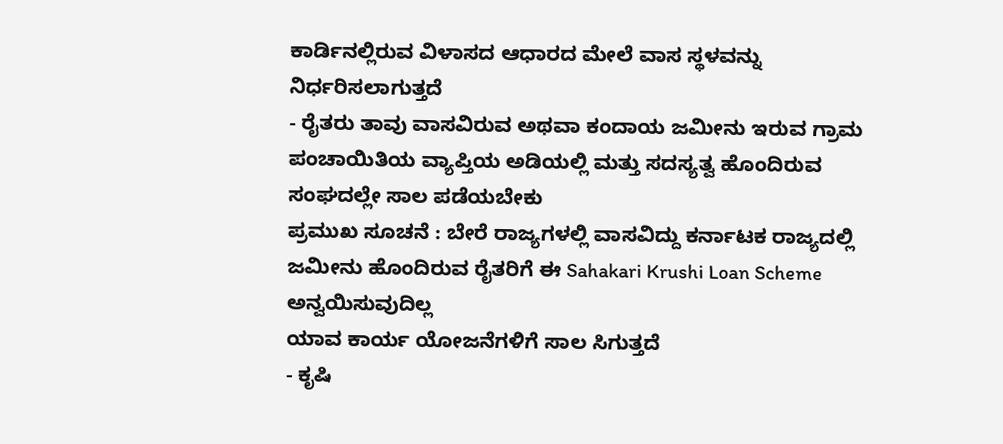ಕಾರ್ಡಿನಲ್ಲಿರುವ ವಿಳಾಸದ ಆಧಾರದ ಮೇಲೆ ವಾಸ ಸ್ಥಳವನ್ನು ನಿರ್ಧರಿಸಲಾಗುತ್ತದೆ
- ರೈತರು ತಾವು ವಾಸವಿರುವ ಅಥವಾ ಕಂದಾಯ ಜಮೀನು ಇರುವ ಗ್ರಾಮ ಪಂಚಾಯಿತಿಯ ವ್ಯಾಪ್ತಿಯ ಅಡಿಯಲ್ಲಿ ಮತ್ತು ಸದಸ್ಯತ್ವ ಹೊಂದಿರುವ ಸಂಘದಲ್ಲೇ ಸಾಲ ಪಡೆಯಬೇಕು
ಪ್ರಮುಖ ಸೂಚನೆ : ಬೇರೆ ರಾಜ್ಯಗಳಲ್ಲಿ ವಾಸವಿದ್ದು ಕರ್ನಾಟಕ ರಾಜ್ಯದಲ್ಲಿ ಜಮೀನು ಹೊಂದಿರುವ ರೈತರಿಗೆ ಈ Sahakari Krushi Loan Scheme ಅನ್ವಯಿಸುವುದಿಲ್ಲ
ಯಾವ ಕಾರ್ಯ ಯೋಜನೆಗಳಿಗೆ ಸಾಲ ಸಿಗುತ್ತದೆ
- ಕೃಷಿ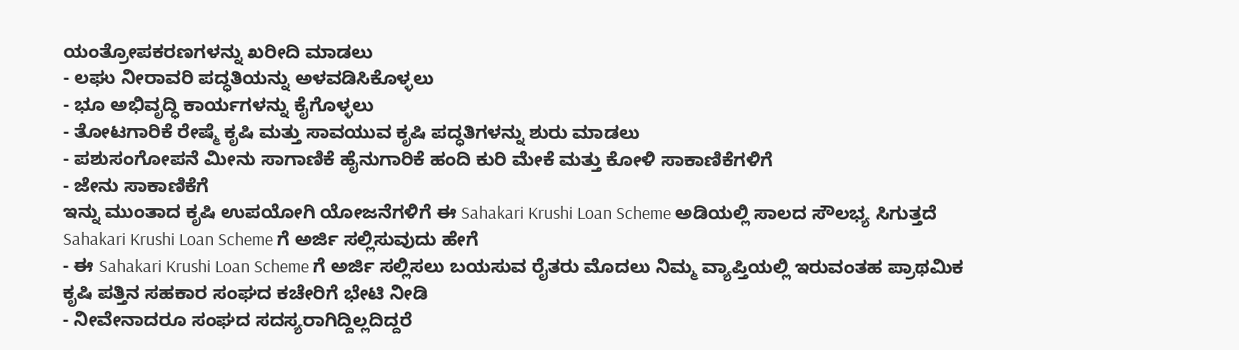ಯಂತ್ರೋಪಕರಣಗಳನ್ನು ಖರೀದಿ ಮಾಡಲು
- ಲಘು ನೀರಾವರಿ ಪದ್ಧತಿಯನ್ನು ಅಳವಡಿಸಿಕೊಳ್ಳಲು
- ಭೂ ಅಭಿವೃದ್ಧಿ ಕಾರ್ಯಗಳನ್ನು ಕೈಗೊಳ್ಳಲು
- ತೋಟಗಾರಿಕೆ ರೇಷ್ಮೆ ಕೃಷಿ ಮತ್ತು ಸಾವಯುವ ಕೃಷಿ ಪದ್ಧತಿಗಳನ್ನು ಶುರು ಮಾಡಲು
- ಪಶುಸಂಗೋಪನೆ ಮೀನು ಸಾಗಾಣಿಕೆ ಹೈನುಗಾರಿಕೆ ಹಂದಿ ಕುರಿ ಮೇಕೆ ಮತ್ತು ಕೋಳಿ ಸಾಕಾಣಿಕೆಗಳಿಗೆ
- ಜೇನು ಸಾಕಾಣಿಕೆಗೆ
ಇನ್ನು ಮುಂತಾದ ಕೃಷಿ ಉಪಯೋಗಿ ಯೋಜನೆಗಳಿಗೆ ಈ Sahakari Krushi Loan Scheme ಅಡಿಯಲ್ಲಿ ಸಾಲದ ಸೌಲಭ್ಯ ಸಿಗುತ್ತದೆ
Sahakari Krushi Loan Scheme ಗೆ ಅರ್ಜಿ ಸಲ್ಲಿಸುವುದು ಹೇಗೆ
- ಈ Sahakari Krushi Loan Scheme ಗೆ ಅರ್ಜಿ ಸಲ್ಲಿಸಲು ಬಯಸುವ ರೈತರು ಮೊದಲು ನಿಮ್ಮ ವ್ಯಾಪ್ತಿಯಲ್ಲಿ ಇರುವಂತಹ ಪ್ರಾಥಮಿಕ ಕೃಷಿ ಪತ್ತಿನ ಸಹಕಾರ ಸಂಘದ ಕಚೇರಿಗೆ ಭೇಟಿ ನೀಡಿ
- ನೀವೇನಾದರೂ ಸಂಘದ ಸದಸ್ಯರಾಗಿದ್ದಿಲ್ಲದಿದ್ದರೆ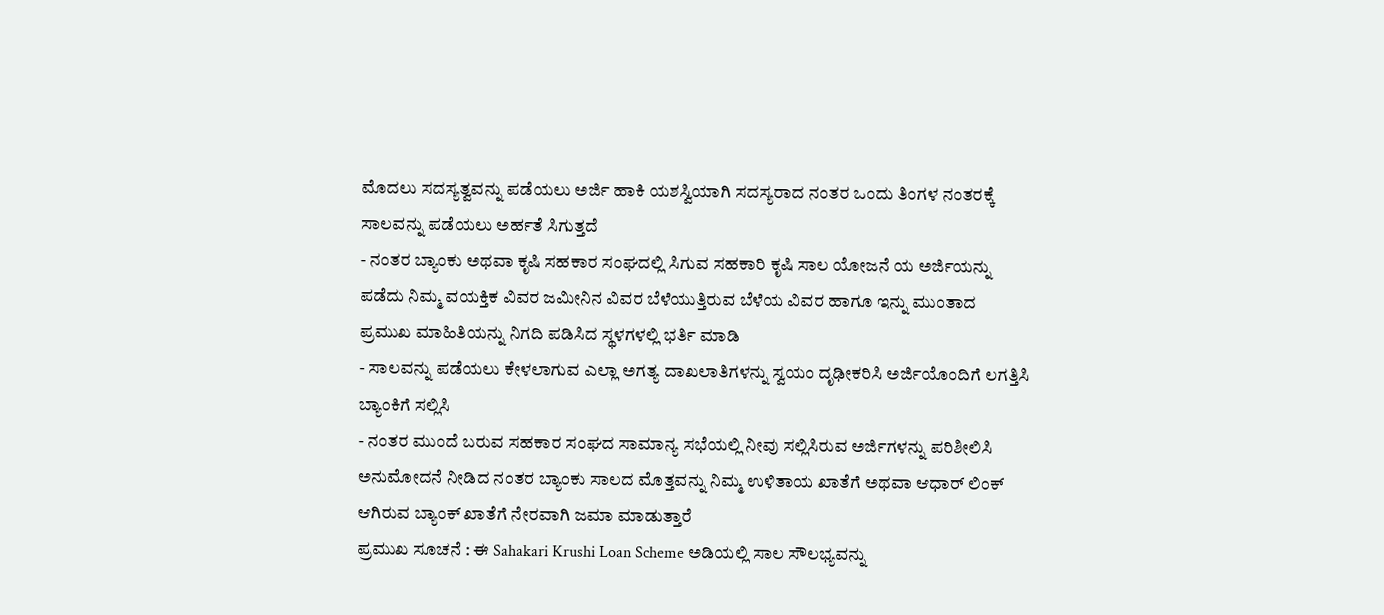ಮೊದಲು ಸದಸ್ಯತ್ವವನ್ನು ಪಡೆಯಲು ಅರ್ಜಿ ಹಾಕಿ ಯಶಸ್ವಿಯಾಗಿ ಸದಸ್ಯರಾದ ನಂತರ ಒಂದು ತಿಂಗಳ ನಂತರಕ್ಕೆ ಸಾಲವನ್ನು ಪಡೆಯಲು ಅರ್ಹತೆ ಸಿಗುತ್ತದೆ
- ನಂತರ ಬ್ಯಾಂಕು ಅಥವಾ ಕೃಷಿ ಸಹಕಾರ ಸಂಘದಲ್ಲಿ ಸಿಗುವ ಸಹಕಾರಿ ಕೃಷಿ ಸಾಲ ಯೋಜನೆ ಯ ಅರ್ಜಿಯನ್ನು ಪಡೆದು ನಿಮ್ಮ ವಯಕ್ತಿಕ ವಿವರ ಜಮೀನಿನ ವಿವರ ಬೆಳೆಯುತ್ತಿರುವ ಬೆಳೆಯ ವಿವರ ಹಾಗೂ ಇನ್ನು ಮುಂತಾದ ಪ್ರಮುಖ ಮಾಹಿತಿಯನ್ನು ನಿಗದಿ ಪಡಿಸಿದ ಸ್ಥಳಗಳಲ್ಲಿ ಭರ್ತಿ ಮಾಡಿ
- ಸಾಲವನ್ನು ಪಡೆಯಲು ಕೇಳಲಾಗುವ ಎಲ್ಲಾ ಅಗತ್ಯ ದಾಖಲಾತಿಗಳನ್ನು ಸ್ವಯಂ ದೃಢೀಕರಿಸಿ ಅರ್ಜಿಯೊಂದಿಗೆ ಲಗತ್ತಿಸಿ ಬ್ಯಾಂಕಿಗೆ ಸಲ್ಲಿಸಿ
- ನಂತರ ಮುಂದೆ ಬರುವ ಸಹಕಾರ ಸಂಘದ ಸಾಮಾನ್ಯ ಸಭೆಯಲ್ಲಿ ನೀವು ಸಲ್ಲಿಸಿರುವ ಅರ್ಜಿಗಳನ್ನು ಪರಿಶೀಲಿಸಿ ಅನುಮೋದನೆ ನೀಡಿದ ನಂತರ ಬ್ಯಾಂಕು ಸಾಲದ ಮೊತ್ತವನ್ನು ನಿಮ್ಮ ಉಳಿತಾಯ ಖಾತೆಗೆ ಅಥವಾ ಆಧಾರ್ ಲಿಂಕ್ ಆಗಿರುವ ಬ್ಯಾಂಕ್ ಖಾತೆಗೆ ನೇರವಾಗಿ ಜಮಾ ಮಾಡುತ್ತಾರೆ
ಪ್ರಮುಖ ಸೂಚನೆ : ಈ Sahakari Krushi Loan Scheme ಅಡಿಯಲ್ಲಿ ಸಾಲ ಸೌಲಭ್ಯವನ್ನು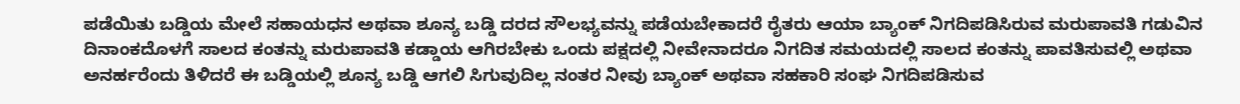ಪಡೆಯಿತು ಬಡ್ಡಿಯ ಮೇಲೆ ಸಹಾಯಧನ ಅಥವಾ ಶೂನ್ಯ ಬಡ್ಡಿ ದರದ ಸೌಲಭ್ಯವನ್ನು ಪಡೆಯಬೇಕಾದರೆ ರೈತರು ಆಯಾ ಬ್ಯಾಂಕ್ ನಿಗದಿಪಡಿಸಿರುವ ಮರುಪಾವತಿ ಗಡುವಿನ ದಿನಾಂಕದೊಳಗೆ ಸಾಲದ ಕಂತನ್ನು ಮರುಪಾವತಿ ಕಡ್ಡಾಯ ಆಗಿರಬೇಕು ಒಂದು ಪಕ್ಷದಲ್ಲಿ ನೀವೇನಾದರೂ ನಿಗದಿತ ಸಮಯದಲ್ಲಿ ಸಾಲದ ಕಂತನ್ನು ಪಾವತಿಸುವಲ್ಲಿ ಅಥವಾ ಅನರ್ಹರೆಂದು ತಿಳಿದರೆ ಈ ಬಡ್ಡಿಯಲ್ಲಿ ಶೂನ್ಯ ಬಡ್ಡಿ ಆಗಲಿ ಸಿಗುವುದಿಲ್ಲ ನಂತರ ನೀವು ಬ್ಯಾಂಕ್ ಅಥವಾ ಸಹಕಾರಿ ಸಂಘ ನಿಗದಿಪಡಿಸುವ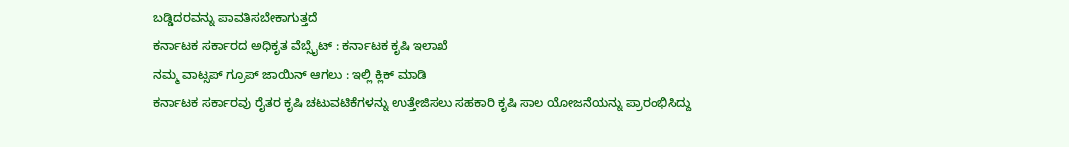ಬಡ್ಡಿದರವನ್ನು ಪಾವತಿಸಬೇಕಾಗುತ್ತದೆ
ಕರ್ನಾಟಕ ಸರ್ಕಾರದ ಅಧಿಕೃತ ವೆಬ್ಸೈಟ್ : ಕರ್ನಾಟಕ ಕೃಷಿ ಇಲಾಖೆ
ನಮ್ಮ ವಾಟ್ಸಪ್ ಗ್ರೂಪ್ ಜಾಯಿನ್ ಆಗಲು : ಇಲ್ಲಿ ಕ್ಲಿಕ್ ಮಾಡಿ
ಕರ್ನಾಟಕ ಸರ್ಕಾರವು ರೈತರ ಕೃಷಿ ಚಟುವಟಿಕೆಗಳನ್ನು ಉತ್ತೇಜಿಸಲು ಸಹಕಾರಿ ಕೃಷಿ ಸಾಲ ಯೋಜನೆಯನ್ನು ಪ್ರಾರಂಭಿಸಿದ್ದು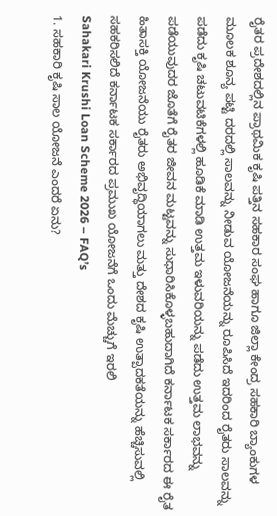ರೈತರ ಪ್ರದೇಶದಲ್ಲಿನ ಪ್ರಾಥಮಿಕ ಕೃಷಿ ಪತ್ತಿನ ಸಹಕಾರ ಸಂಘ ಹಾಗೂ ಜಿಲ್ಲಾ ಕೇಂದ್ರ ಸಹಕಾರಿ ಬ್ಯಾಂಕುಗಳ ಮೂಲಕ ಶೂನ್ಯ ಪಟ್ಟಿ ದರದಲ್ಲಿ ಸಾಲವನ್ನು ನೀಡುವ ಯೋಜನೆಯನ್ನು ರೂಪಿಸಿದೆ ಇದರಿಂದ ರೈತರು ಸಾಲವನ್ನು ಪಡೆದು ಕೃಷಿ ಚಟುವಟಿಕೆಗಳಲ್ಲಿ ಹೂಡಿಕೆ ಮಾಡಿ ಉತ್ತಮ ಇಳುವರಿಯನ್ನು ಪಡೆದು ಉತ್ತಮ ಲಾಭವನ್ನು ಪಡೆಯುವುದರ ಜೊತೆಗೆ ರೈತರ ಜೀವನ ಮಟ್ಟವನ್ನು ಸುಧಾರಿಸಿಕೊಳ್ಳಬಹುದಾಗಿದೆ ಕರ್ನಾಟಕ ಸರ್ಕಾರದ ಈ ರೈತ ಹಿತಾಸಕ್ತಿ ಯೋಜನೆಯು ರೈತರು ಅಭಿವೃದ್ಧಿಯಾಗಲು ಮತ್ತು ದೇಶದ ಕೃಷಿ ಉತ್ಪಾದಕತೆಯನ್ನು ಹೆಚ್ಚಿಸುವಲ್ಲಿ ಸಹಕರಿಸಲಿದೆ ಕರ್ನಾಟಕ ಸರ್ಕಾರದ ಪ್ರಮುಖ ಯೋಜನೆಗೆ ಒಂದು ಮೆಚ್ಚುಗೆ ಇರಲಿ
Sahakari Krushi Loan Scheme 2026 – FAQ’s
1. ಸಹಕಾರಿ ಕೃಷಿ ಸಾಲ ಯೋಜನೆ ಎಂದರೆ ಏನು?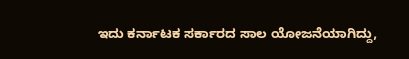ಇದು ಕರ್ನಾಟಕ ಸರ್ಕಾರದ ಸಾಲ ಯೋಜನೆಯಾಗಿದ್ದು,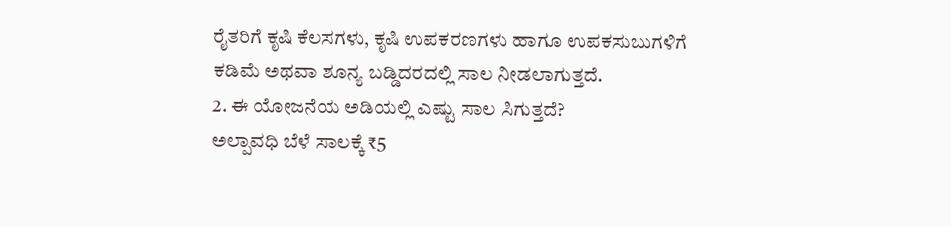ರೈತರಿಗೆ ಕೃಷಿ ಕೆಲಸಗಳು, ಕೃಷಿ ಉಪಕರಣಗಳು ಹಾಗೂ ಉಪಕಸುಬುಗಳಿಗೆ ಕಡಿಮೆ ಅಥವಾ ಶೂನ್ಯ ಬಡ್ಡಿದರದಲ್ಲಿ ಸಾಲ ನೀಡಲಾಗುತ್ತದೆ.
2. ಈ ಯೋಜನೆಯ ಅಡಿಯಲ್ಲಿ ಎಷ್ಟು ಸಾಲ ಸಿಗುತ್ತದೆ?
ಅಲ್ಪಾವಧಿ ಬೆಳೆ ಸಾಲಕ್ಕೆ ₹5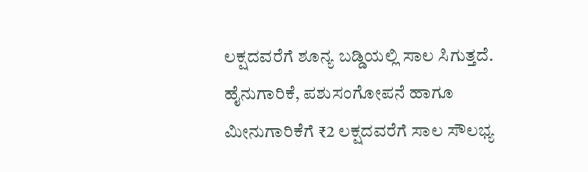ಲಕ್ಷದವರೆಗೆ ಶೂನ್ಯ ಬಡ್ಡಿಯಲ್ಲಿ ಸಾಲ ಸಿಗುತ್ತದೆ. ಹೈನುಗಾರಿಕೆ, ಪಶುಸಂಗೋಪನೆ ಹಾಗೂ ಮೀನುಗಾರಿಕೆಗೆ ₹2 ಲಕ್ಷದವರೆಗೆ ಸಾಲ ಸೌಲಭ್ಯ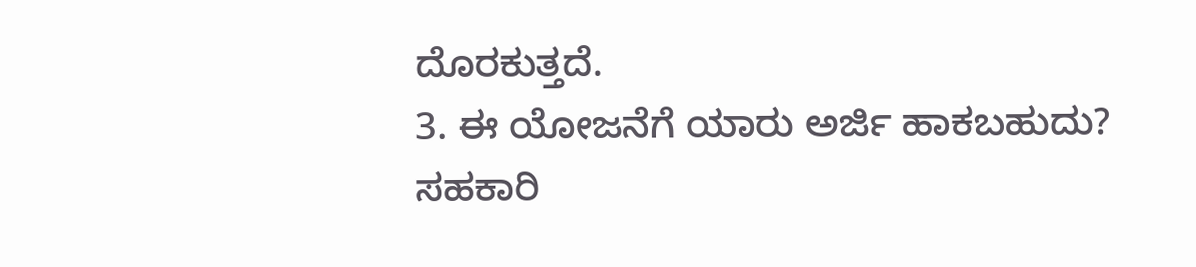ದೊರಕುತ್ತದೆ.
3. ಈ ಯೋಜನೆಗೆ ಯಾರು ಅರ್ಜಿ ಹಾಕಬಹುದು?
ಸಹಕಾರಿ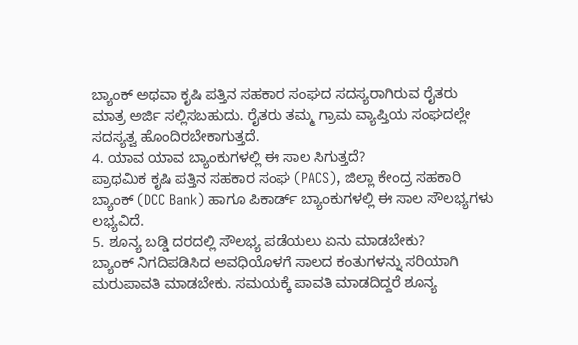ಬ್ಯಾಂಕ್ ಅಥವಾ ಕೃಷಿ ಪತ್ತಿನ ಸಹಕಾರ ಸಂಘದ ಸದಸ್ಯರಾಗಿರುವ ರೈತರು ಮಾತ್ರ ಅರ್ಜಿ ಸಲ್ಲಿಸಬಹುದು. ರೈತರು ತಮ್ಮ ಗ್ರಾಮ ವ್ಯಾಪ್ತಿಯ ಸಂಘದಲ್ಲೇ ಸದಸ್ಯತ್ವ ಹೊಂದಿರಬೇಕಾಗುತ್ತದೆ.
4. ಯಾವ ಯಾವ ಬ್ಯಾಂಕುಗಳಲ್ಲಿ ಈ ಸಾಲ ಸಿಗುತ್ತದೆ?
ಪ್ರಾಥಮಿಕ ಕೃಷಿ ಪತ್ತಿನ ಸಹಕಾರ ಸಂಘ (PACS), ಜಿಲ್ಲಾ ಕೇಂದ್ರ ಸಹಕಾರಿ ಬ್ಯಾಂಕ್ (DCC Bank) ಹಾಗೂ ಪಿಕಾರ್ಡ್ ಬ್ಯಾಂಕುಗಳಲ್ಲಿ ಈ ಸಾಲ ಸೌಲಭ್ಯಗಳು ಲಭ್ಯವಿದೆ.
5. ಶೂನ್ಯ ಬಡ್ಡಿ ದರದಲ್ಲಿ ಸೌಲಭ್ಯ ಪಡೆಯಲು ಏನು ಮಾಡಬೇಕು?
ಬ್ಯಾಂಕ್ ನಿಗದಿಪಡಿಸಿದ ಅವಧಿಯೊಳಗೆ ಸಾಲದ ಕಂತುಗಳನ್ನು ಸರಿಯಾಗಿ ಮರುಪಾವತಿ ಮಾಡಬೇಕು. ಸಮಯಕ್ಕೆ ಪಾವತಿ ಮಾಡದಿದ್ದರೆ ಶೂನ್ಯ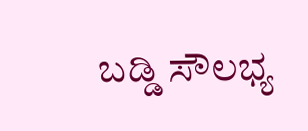ಬಡ್ಡಿ ಸೌಲಭ್ಯ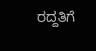ರದ್ದತಿಗೆ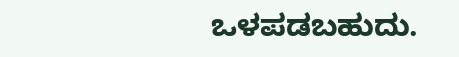ಒಳಪಡಬಹುದು.